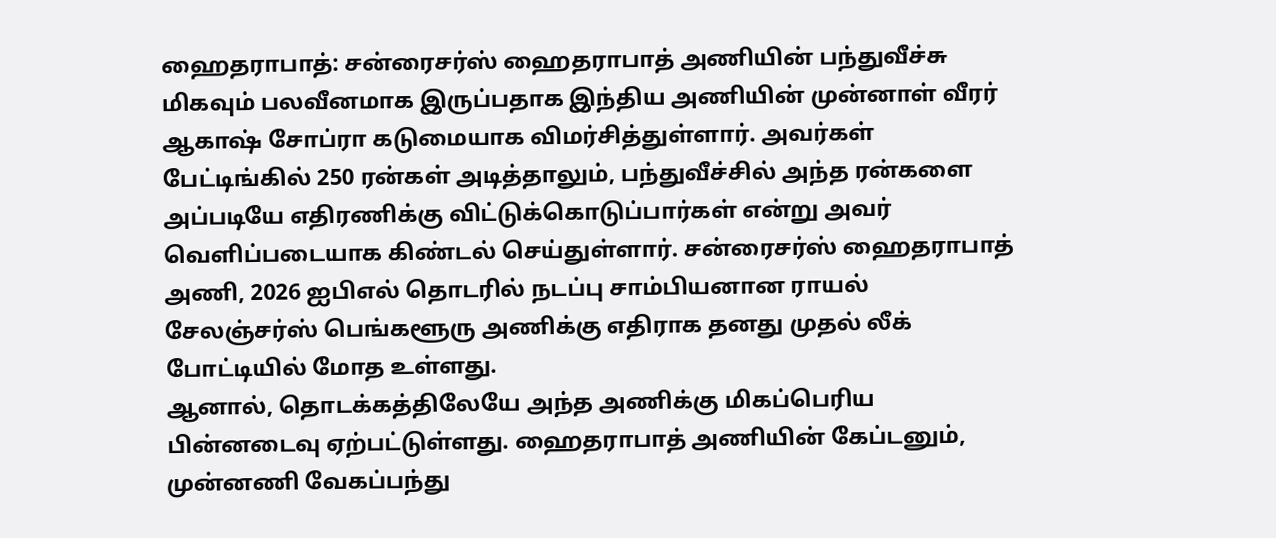ஹைதராபாத்: சன்ரைசர்ஸ் ஹைதராபாத் அணியின் பந்துவீச்சு மிகவும் பலவீனமாக இருப்பதாக இந்திய அணியின் முன்னாள் வீரர் ஆகாஷ் சோப்ரா கடுமையாக விமர்சித்துள்ளார். அவர்கள் பேட்டிங்கில் 250 ரன்கள் அடித்தாலும், பந்துவீச்சில் அந்த ரன்களை அப்படியே எதிரணிக்கு விட்டுக்கொடுப்பார்கள் என்று அவர் வெளிப்படையாக கிண்டல் செய்துள்ளார். சன்ரைசர்ஸ் ஹைதராபாத் அணி, 2026 ஐபிஎல் தொடரில் நடப்பு சாம்பியனான ராயல் சேலஞ்சர்ஸ் பெங்களூரு அணிக்கு எதிராக தனது முதல் லீக் போட்டியில் மோத உள்ளது.
ஆனால், தொடக்கத்திலேயே அந்த அணிக்கு மிகப்பெரிய பின்னடைவு ஏற்பட்டுள்ளது. ஹைதராபாத் அணியின் கேப்டனும், முன்னணி வேகப்பந்து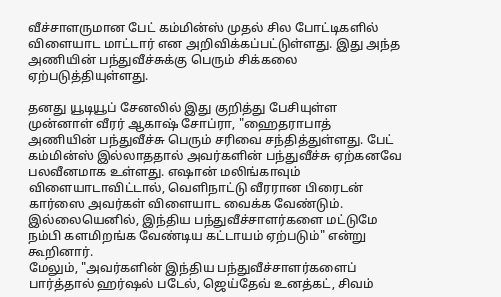வீச்சாளருமான பேட் கம்மின்ஸ் முதல் சில போட்டிகளில் விளையாட மாட்டார் என அறிவிக்கப்பட்டுள்ளது. இது அந்த அணியின் பந்துவீச்சுக்கு பெரும் சிக்கலை ஏற்படுத்தியுள்ளது.

தனது யூடியூப் சேனலில் இது குறித்து பேசியுள்ள முன்னாள் வீரர் ஆகாஷ் சோப்ரா, "ஹைதராபாத் அணியின் பந்துவீச்சு பெரும் சரிவை சந்தித்துள்ளது. பேட் கம்மின்ஸ் இல்லாததால் அவர்களின் பந்துவீச்சு ஏற்கனவே பலவீனமாக உள்ளது. எஷான் மலிங்காவும் விளையாடாவிட்டால், வெளிநாட்டு வீரரான பிரைடன் கார்ஸை அவர்கள் விளையாட வைக்க வேண்டும். இல்லையெனில், இந்திய பந்துவீச்சாளர்களை மட்டுமே நம்பி களமிறங்க வேண்டிய கட்டாயம் ஏற்படும்" என்று கூறினார்.
மேலும், "அவர்களின் இந்திய பந்துவீச்சாளர்களைப் பார்த்தால் ஹர்ஷல் படேல், ஜெய்தேவ் உனத்கட், சிவம்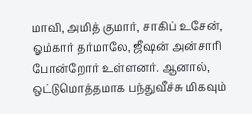மாவி, அமித் குமார், சாகிப் உசேன், ஓம்கார் தர்மாலே, ஜீஷன் அன்சாரி போன்றோர் உள்ளனர். ஆனால், ஒட்டுமொத்தமாக பந்துவீச்சு மிகவும்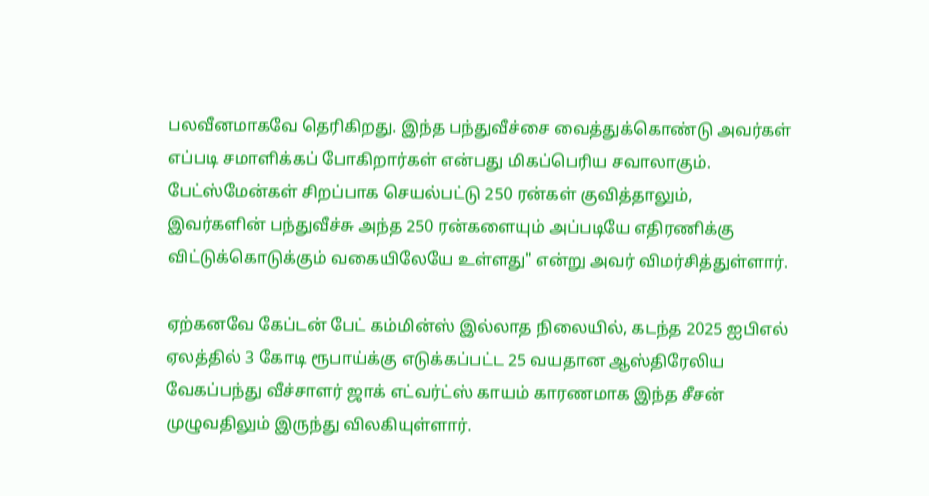பலவீனமாகவே தெரிகிறது. இந்த பந்துவீச்சை வைத்துக்கொண்டு அவர்கள் எப்படி சமாளிக்கப் போகிறார்கள் என்பது மிகப்பெரிய சவாலாகும். பேட்ஸ்மேன்கள் சிறப்பாக செயல்பட்டு 250 ரன்கள் குவித்தாலும், இவர்களின் பந்துவீச்சு அந்த 250 ரன்களையும் அப்படியே எதிரணிக்கு விட்டுக்கொடுக்கும் வகையிலேயே உள்ளது" என்று அவர் விமர்சித்துள்ளார்.

ஏற்கனவே கேப்டன் பேட் கம்மின்ஸ் இல்லாத நிலையில், கடந்த 2025 ஐபிஎல் ஏலத்தில் 3 கோடி ரூபாய்க்கு எடுக்கப்பட்ட 25 வயதான ஆஸ்திரேலிய வேகப்பந்து வீச்சாளர் ஜாக் எட்வர்ட்ஸ் காயம் காரணமாக இந்த சீசன் முழுவதிலும் இருந்து விலகியுள்ளார்.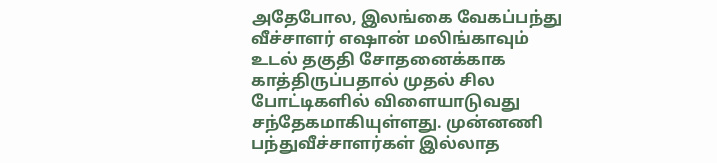அதேபோல, இலங்கை வேகப்பந்து வீச்சாளர் எஷான் மலிங்காவும் உடல் தகுதி சோதனைக்காக காத்திருப்பதால் முதல் சில போட்டிகளில் விளையாடுவது சந்தேகமாகியுள்ளது. முன்னணி பந்துவீச்சாளர்கள் இல்லாத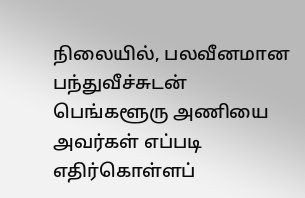நிலையில், பலவீனமான பந்துவீச்சுடன் பெங்களூரு அணியை அவர்கள் எப்படி எதிர்கொள்ளப்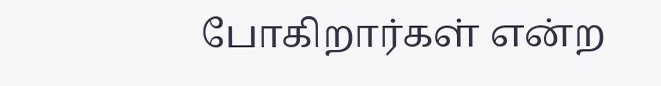போகிறார்கள் என்ற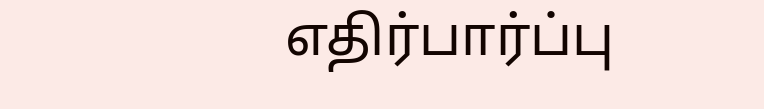எதிர்பார்ப்பு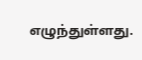எழுந்துள்ளது.